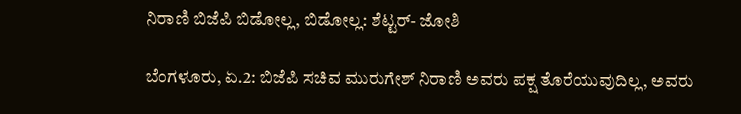ನಿರಾಣಿ ಬಿಜೆಪಿ ಬಿಡೋಲ್ಲ, ಬಿಡೋಲ್ಲ: ಶೆಟ್ಟರ್- ಜೋಶಿ

ಬೆಂಗಳೂರು, ಏ.2: ಬಿಜೆಪಿ ಸಚಿವ ಮುರುಗೇಶ್ ನಿರಾಣಿ ಅವರು ಪಕ್ಷ ತೊರೆಯುವುದಿಲ್ಲ, ಅವರು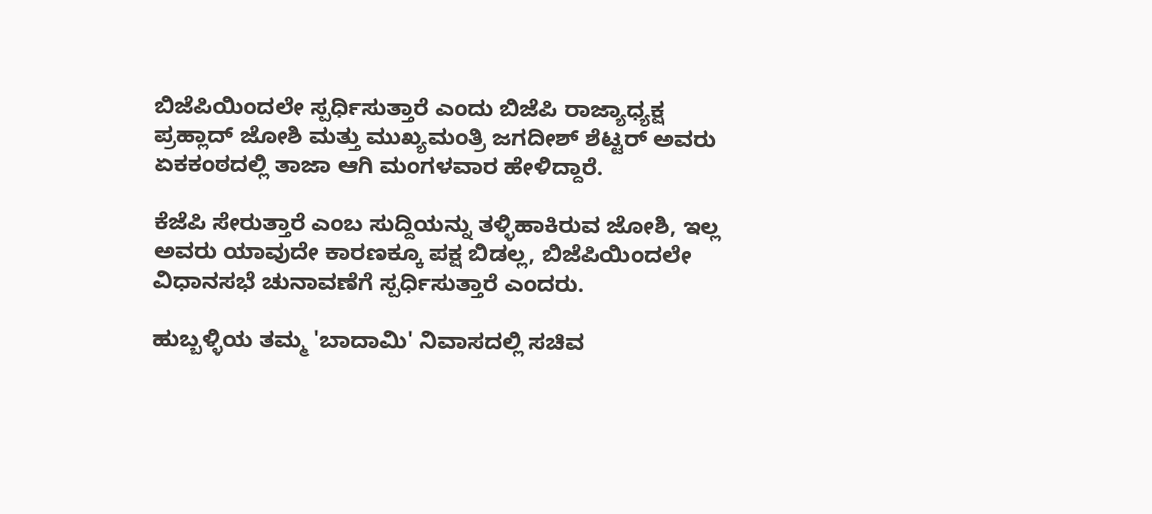ಬಿಜೆಪಿಯಿಂದಲೇ ಸ್ಪರ್ಧಿಸುತ್ತಾರೆ ಎಂದು ಬಿಜೆಪಿ ರಾಜ್ಯಾಧ್ಯಕ್ಷ ಪ್ರಹ್ಲಾದ್ ಜೋಶಿ ಮತ್ತು ಮುಖ್ಯಮಂತ್ರಿ ಜಗದೀಶ್ ಶೆಟ್ಟರ್ ಅವರು ಏಕಕಂಠದಲ್ಲಿ ತಾಜಾ ಆಗಿ ಮಂಗಳವಾರ ಹೇಳಿದ್ದಾರೆ.

ಕೆಜೆಪಿ ಸೇರುತ್ತಾರೆ ಎಂಬ ಸುದ್ದಿಯನ್ನು ತಳ್ಳಿಹಾಕಿರುವ ಜೋಶಿ, ಇಲ್ಲ ಅವರು ಯಾವುದೇ ಕಾರಣಕ್ಕೂ ಪಕ್ಷ ಬಿಡಲ್ಲ, ಬಿಜೆಪಿಯಿಂದಲೇ ವಿಧಾನಸಭೆ ಚುನಾವಣೆಗೆ ಸ್ಪರ್ಧಿಸುತ್ತಾರೆ ಎಂದರು.

ಹುಬ್ಬಳ್ಳಿಯ ತಮ್ಮ 'ಬಾದಾಮಿ' ನಿವಾಸದಲ್ಲಿ ಸಚಿವ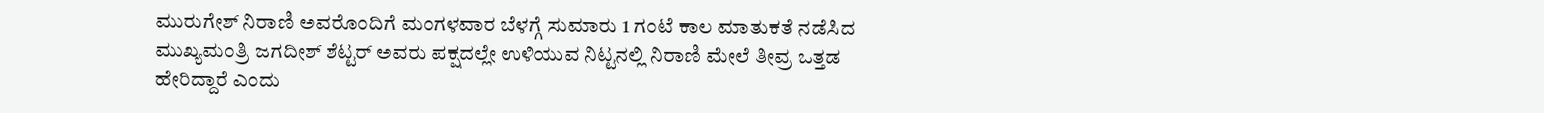ಮುರುಗೇಶ್ ನಿರಾಣಿ ಅವರೊಂದಿಗೆ ಮಂಗಳವಾರ ಬೆಳಗ್ಗೆ ಸುಮಾರು 1 ಗಂಟೆ ಕಾಲ ಮಾತುಕತೆ ನಡೆಸಿದ ಮುಖ್ಯಮಂತ್ರಿ ಜಗದೀಶ್ ಶೆಟ್ಟರ್ ಅವರು ಪಕ್ಷದಲ್ಲೇ ಉಳಿಯುವ ನಿಟ್ಟನಲ್ಲಿ ನಿರಾಣಿ ಮೇಲೆ ತೀವ್ರ ಒತ್ತಡ ಹೇರಿದ್ದಾರೆ ಎಂದು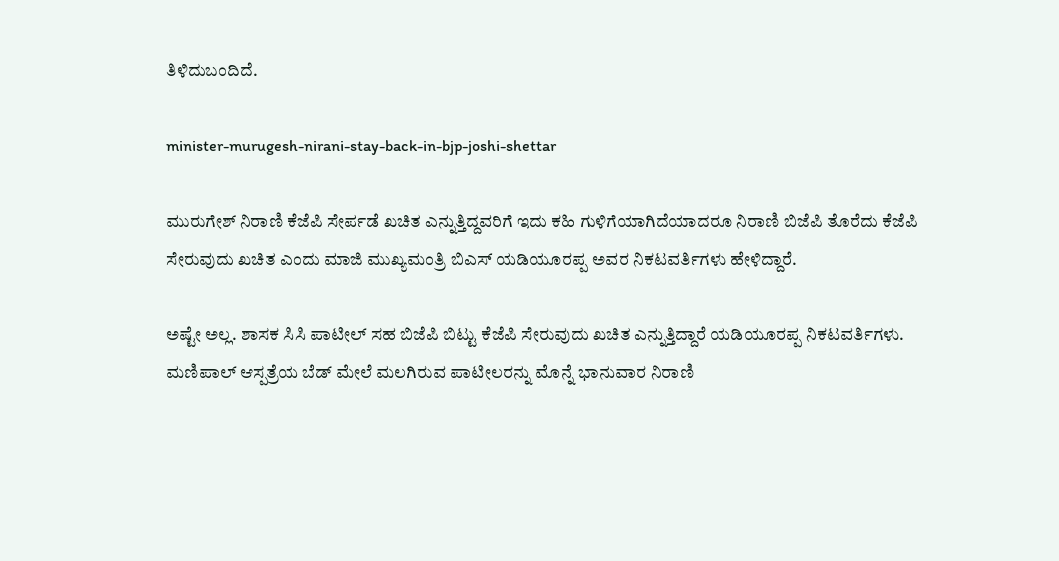ತಿಳಿದುಬಂದಿದೆ.

minister-murugesh-nirani-stay-back-in-bjp-joshi-shettar

ಮುರುಗೇಶ್ ನಿರಾಣಿ ಕೆಜೆಪಿ ಸೇರ್ಪಡೆ ಖಚಿತ ಎನ್ನುತ್ತಿದ್ದವರಿಗೆ ಇದು ಕಹಿ ಗುಳಿಗೆಯಾಗಿದೆಯಾದರೂ ನಿರಾಣಿ ಬಿಜೆಪಿ ತೊರೆದು ಕೆಜೆಪಿ ಸೇರುವುದು ಖಚಿತ ಎಂದು ಮಾಜಿ ಮುಖ್ಯಮಂತ್ರಿ ಬಿಎಸ್ ಯಡಿಯೂರಪ್ಪ ಅವರ ನಿಕಟವರ್ತಿಗಳು ಹೇಳಿದ್ದಾರೆ.

ಅಷ್ಟೇ ಅಲ್ಲ. ಶಾಸಕ ಸಿಸಿ ಪಾಟೀಲ್ ಸಹ ಬಿಜೆಪಿ ಬಿಟ್ಟು ಕೆಜೆಪಿ ಸೇರುವುದು ಖಚಿತ ಎನ್ನುತ್ತಿದ್ದಾರೆ ಯಡಿಯೂರಪ್ಪ ನಿಕಟವರ್ತಿಗಳು. ಮಣಿಪಾಲ್ ಆಸ್ಪತ್ರೆಯ ಬೆಡ್ ಮೇಲೆ ಮಲಗಿರುವ ಪಾಟೀಲರನ್ನು ಮೊನ್ನೆ ಭಾನುವಾರ ನಿರಾಣಿ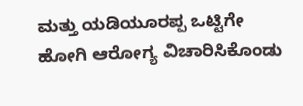ಮತ್ತು ಯಡಿಯೂರಪ್ಪ ಒಟ್ಟಿಗೇ ಹೋಗಿ ಆರೋಗ್ಯ ವಿಚಾರಿಸಿಕೊಂಡು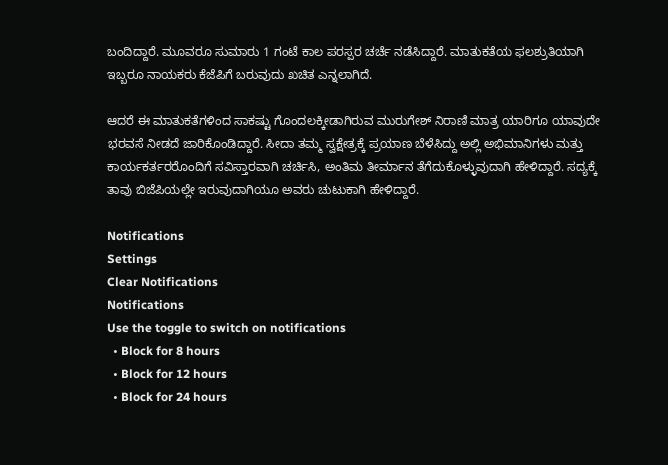ಬಂದಿದ್ದಾರೆ. ಮೂವರೂ ಸುಮಾರು 1 ಗಂಟೆ ಕಾಲ ಪರಸ್ಪರ ಚರ್ಚೆ ನಡೆಸಿದ್ದಾರೆ. ಮಾತುಕತೆಯ ಫಲಶ್ರುತಿಯಾಗಿ ಇಬ್ಬರೂ ನಾಯಕರು ಕೆಜೆಪಿಗೆ ಬರುವುದು ಖಚಿತ ಎನ್ನಲಾಗಿದೆ.

ಆದರೆ ಈ ಮಾತುಕತೆಗಳಿಂದ ಸಾಕಷ್ಟು ಗೊಂದಲಕ್ಕೀಡಾಗಿರುವ ಮುರುಗೇಶ್ ನಿರಾಣಿ ಮಾತ್ರ ಯಾರಿಗೂ ಯಾವುದೇ ಭರವಸೆ ನೀಡದೆ ಜಾರಿಕೊಂಡಿದ್ದಾರೆ. ಸೀದಾ ತಮ್ಮ ಸ್ವಕ್ಷೇತ್ರಕ್ಕೆ ಪ್ರಯಾಣ ಬೆಳೆಸಿದ್ದು ಅಲ್ಲಿ ಅಭಿಮಾನಿಗಳು ಮತ್ತು ಕಾರ್ಯಕರ್ತರರೊಂದಿಗೆ ಸವಿಸ್ತಾರವಾಗಿ ಚರ್ಚಿಸಿ, ಅಂತಿಮ ತೀರ್ಮಾನ ತೆಗೆದುಕೊಳ್ಳುವುದಾಗಿ ಹೇಳಿದ್ದಾರೆ. ಸದ್ಯಕ್ಕೆ ತಾವು ಬಿಜೆಪಿಯಲ್ಲೇ ಇರುವುದಾಗಿಯೂ ಅವರು ಚುಟುಕಾಗಿ ಹೇಳಿದ್ದಾರೆ.

Notifications
Settings
Clear Notifications
Notifications
Use the toggle to switch on notifications
  • Block for 8 hours
  • Block for 12 hours
  • Block for 24 hours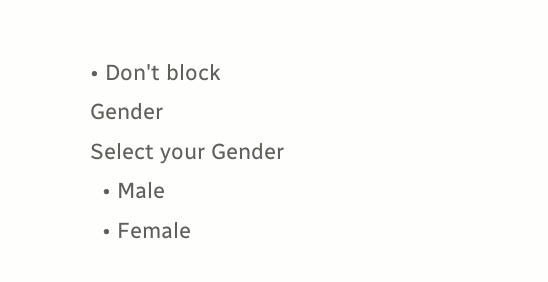• Don't block
Gender
Select your Gender
  • Male
  • Female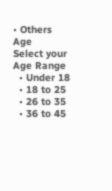• Others
Age
Select your Age Range
  • Under 18
  • 18 to 25
  • 26 to 35
  • 36 to 45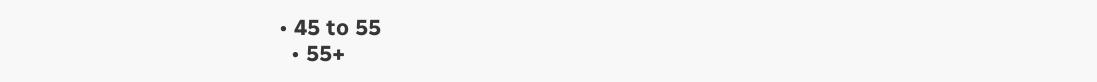• 45 to 55
  • 55+